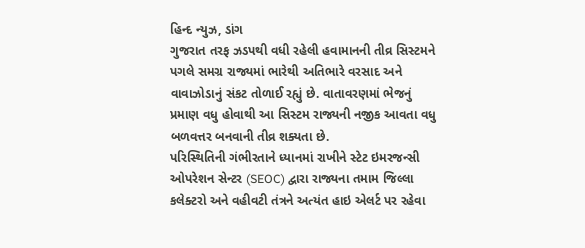હિન્દ ન્યુઝ, ડાંગ
ગુજરાત તરફ ઝડપથી વધી રહેલી હવામાનની તીવ્ર સિસ્ટમને પગલે સમગ્ર રાજ્યમાં ભારેથી અતિભારે વરસાદ અને વાવાઝોડાનું સંકટ તોળાઈ રહ્યું છે. વાતાવરણમાં ભેજનું પ્રમાણ વધુ હોવાથી આ સિસ્ટમ રાજ્યની નજીક આવતા વધુ બળવત્તર બનવાની તીવ્ર શક્યતા છે.
પરિસ્થિતિની ગંભીરતાને ધ્યાનમાં રાખીને સ્ટેટ ઇમરજન્સી ઓપરેશન સેન્ટર (SEOC) દ્વારા રાજ્યના તમામ જિલ્લા કલેક્ટરો અને વહીવટી તંત્રને અત્યંત હાઇ એલર્ટ પર રહેવા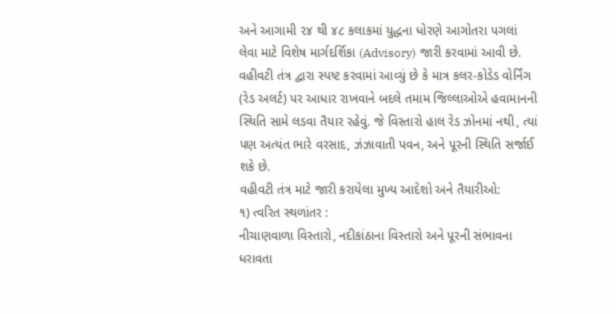અને આગામી ૨૪ થી ૪૮ કલાકમાં યુદ્ધના ધોરણે આગોતરા પગલાં લેવા માટે વિશેષ માર્ગદર્શિકા (Advisory) જારી કરવામાં આવી છે.
વહીવટી તંત્ર દ્વારા સ્પષ્ટ કરવામાં આવ્યું છે કે માત્ર કલર-કોડેડ વોર્નિંગ (રેડ અલર્ટ) પર આધાર રાખવાને બદલે તમામ જિલ્લાઓએ હવામાનની સ્થિતિ સામે લડવા તૈયાર રહેવું. જે વિસ્તારો હાલ રેડ ઝોનમાં નથી, ત્યાં પણ અત્યંત ભારે વરસાદ, ઝંઝાવાતી પવન, અને પૂરની સ્થિતિ સર્જાઈ શકે છે.
વહીવટી તંત્ર માટે જારી કરાયેલા મુખ્ય આદેશો અને તૈયારીઓ:
૧) ત્વરિત સ્થળાંતર :
નીચાણવાળા વિસ્તારો, નદીકાંઠાના વિસ્તારો અને પૂરની સંભાવના ધરાવતા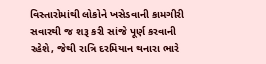વિસ્તારોમાંથી લોકોને ખસેડવાની કામગીરી સવારથી જ શરૂ કરી સાંજે પૂર્ણ કરવાની રહેશે, જેથી રાત્રિ દરમિયાન થનારા ભારે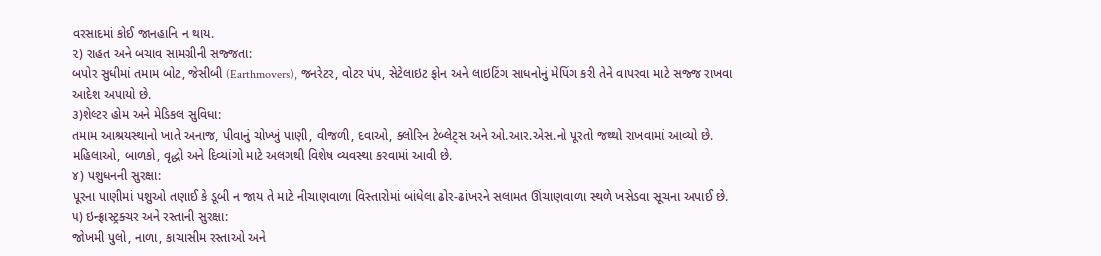વરસાદમાં કોઈ જાનહાનિ ન થાય.
૨) રાહત અને બચાવ સામગ્રીની સજ્જતા:
બપોર સુધીમાં તમામ બોટ, જેસીબી (Earthmovers), જનરેટર, વોટર પંપ, સેટેલાઇટ ફોન અને લાઇટિંગ સાધનોનું મેપિંગ કરી તેને વાપરવા માટે સજ્જ રાખવા આદેશ અપાયો છે.
૩)શેલ્ટર હોમ અને મેડિકલ સુવિધા:
તમામ આશ્રયસ્થાનો ખાતે અનાજ, પીવાનું ચોખ્ખું પાણી, વીજળી, દવાઓ, ક્લોરિન ટેબ્લેટ્સ અને ઓ.આર.એસ.નો પૂરતો જથ્થો રાખવામાં આવ્યો છે. મહિલાઓ, બાળકો, વૃદ્ધો અને દિવ્યાંગો માટે અલગથી વિશેષ વ્યવસ્થા કરવામાં આવી છે.
૪) પશુધનની સુરક્ષા:
પૂરના પાણીમાં પશુઓ તણાઈ કે ડૂબી ન જાય તે માટે નીચાણવાળા વિસ્તારોમાં બાંધેલા ઢોર-ઢાંખરને સલામત ઊંચાણવાળા સ્થળે ખસેડવા સૂચના અપાઈ છે.
૫) ઇન્ફ્રાસ્ટ્રક્ચર અને રસ્તાની સુરક્ષા:
જોખમી પુલો, નાળા, કાચાસીમ રસ્તાઓ અને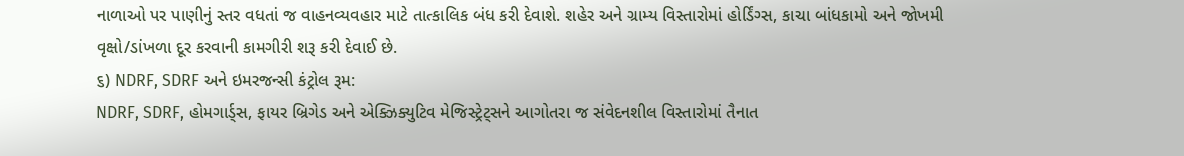નાળાઓ પર પાણીનું સ્તર વધતાં જ વાહનવ્યવહાર માટે તાત્કાલિક બંધ કરી દેવાશે. શહેર અને ગ્રામ્ય વિસ્તારોમાં હોર્ડિંગ્સ, કાચા બાંધકામો અને જોખમી વૃક્ષો/ડાંખળા દૂર કરવાની કામગીરી શરૂ કરી દેવાઈ છે.
૬) NDRF, SDRF અને ઇમરજન્સી કંટ્રોલ રૂમ:
NDRF, SDRF, હોમગાર્ડ્સ, ફાયર બ્રિગેડ અને એક્ઝિક્યુટિવ મેજિસ્ટ્રેટ્સને આગોતરા જ સંવેદનશીલ વિસ્તારોમાં તૈનાત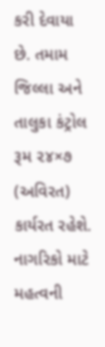કરી દેવાયા છે. તમામ જિલ્લા અને તાલુકા કંટ્રોલ રૂમ ૨૪×૭ (અવિરત) કાર્યરત રહેશે.
નાગરિકો માટે મહત્વની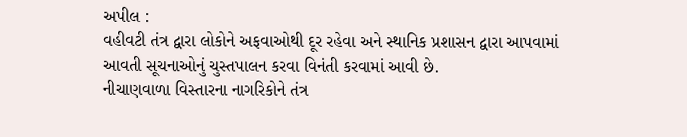અપીલ :
વહીવટી તંત્ર દ્વારા લોકોને અફવાઓથી દૂર રહેવા અને સ્થાનિક પ્રશાસન દ્વારા આપવામાં આવતી સૂચનાઓનું ચુસ્તપાલન કરવા વિનંતી કરવામાં આવી છે.
નીચાણવાળા વિસ્તારના નાગરિકોને તંત્ર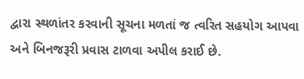દ્વારા સ્થળાંતર કરવાની સૂચના મળતાં જ ત્વરિત સહયોગ આપવા અને બિનજરૂરી પ્રવાસ ટાળવા અપીલ કરાઈ છે.